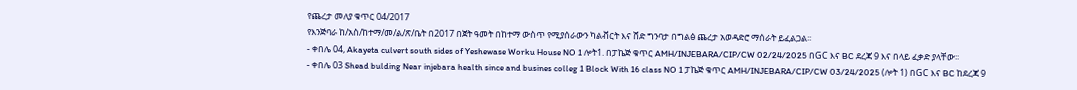የጨረታ መለያ ቁጥር 04/2017
የእንጅባራ ከ/አስ/ከተማ/መ/ል/ጽ/ቤት በ2017 በጀት ዓመት በከተማ ውስጥ የሚያሰራውን ካልቭርት እና ሸድ ግንባታ በግልፅ ጨረታ አወዳድሮ ማሰራት ይፈልጋል፡፡
- ቀበሌ 04, Akayeta culvert south sides of Yeshewase Worku House NO 1 ሎት1. በፓኬጅ ቁጥር AMH/INJEBARA/CIP/CW 02/24/2025 በGC እና BC ደረጃ 9 እና በላይ ፈቃድ ያላቸው፡፡
- ቀበሌ 03 Shead bulding Near injebara health since and busines colleg 1 Block With 16 class NO 1 ፓኬጅ ቁጥር AMH/INJEBARA/CIP/CW 03/24/2025 (ሎት 1) በGC እና BC ከደረጃ 9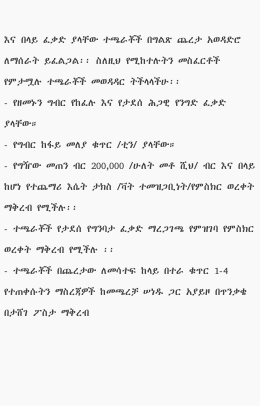እና በላይ ፈቃድ ያላቸው ተጫራቾች በግልጽ ጨረታ አወዳድሮ ለማሰራት ይፈልጋል፡፡ ስለዚህ የሚከተሉትን መስፈርቶች የምታሟሉ ተጫራቾች መወዳዳር ትችላላችሁ፡፡
- የዘመኑን ግብር የከፈሉ እና የታደሰ ሕጋዊ የንግድ ፈቃድ ያላቸው።
- የግብር ከፋይ መለያ ቁጥር /ቲን/ ያላቸው።
- የግዥው መጠን ብር 200,000 /ሁለት መቶ ሺህ/ ብር እና በላይ ከሆነ የተጨማሪ እሴት ታክስ /ቫት ተመዝጋቢነት/የምስክር ወረቀት ማቅረብ የሚችሉ፡፡
- ተጫራቾች የታደሰ የግንባታ ፈቃድ ማረጋገጫ የምዝገባ የምስክር ወረቀት ማቅረብ የሚችሉ ፡፡
- ተጫራቾች በጨረታው ለመሳተፍ ከላይ በተራ ቁጥር 1-4 የተጠቀሱትን ማስረጃዎች ከመጫረቻ ሠነዱ ጋር አያይዞ በጥንቃቄ በታሸገ ፖስታ ማቅረብ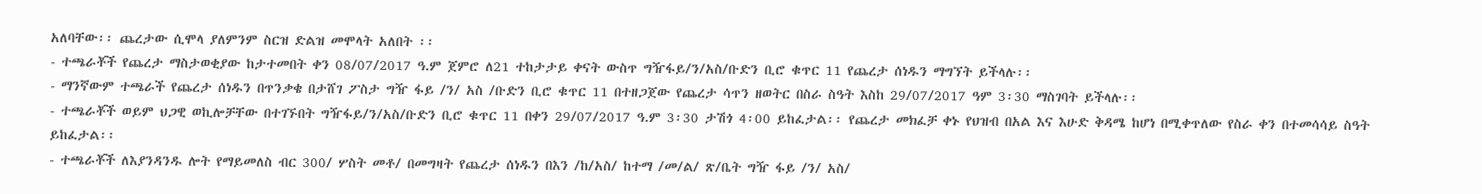አለባቸው፡፡ ጨረታው ሲሞላ ያለምንም ስርዝ ድልዝ መሞላት አለበት ፡፡
- ተጫራቾች የጨረታ ማስታወቂያው ከታተመበት ቀን 08/07/2017 ዓ.ም ጀምሮ ለ21 ተከታታይ ቀናት ውስጥ ግዥፋይ/ን/አስ/ቡድን ቢሮ ቁጥር 11 የጨረታ ሰነዱን ማግኘት ይችላሉ፡፡
- ማንኛውም ተጫራች የጨረታ ሰነዱን በጥንቃቄ በታሸገ ፖስታ ግዥ ፋይ /ን/ አስ /ቡድን ቢሮ ቁጥር 11 በተዘጋጀው የጨረታ ሳጥን ዘወትር በስራ ስዓት እስከ 29/07/2017 ዓም 3፡30 ማስገባት ይችላሉ፡፡
- ተጫራቾች ወይም ህጋዊ ወኪሎቻቸው በተገኙበት ግዥፋይ/ን/አስ/ቡድን ቢሮ ቁጥር 11 በቀን 29/07/2017 ዓ.ም 3፡30 ታሽጎ 4፡00 ይከፈታል፡፡ የጨረታ መክፈቻ ቀኑ የህዝብ በአል እና እሁድ ቅዳሜ ከሆነ በሚቀጥለው የስራ ቀን በተመሳሳይ ስዓት ይከፈታል፡፡
- ተጫራቾች ለእያንዳንዱ ሎት የማይመለስ ብር 300/ ሦስት መቶ/ በመግዛት የጨረታ ሰነዱን በእን /ከ/አስ/ ከተማ /መ/ል/ ጽ/ቤት ግዥ ፋይ /ን/ አስ/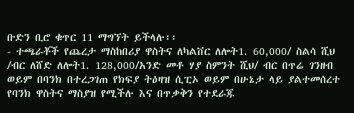ቡድን ቢሮ ቁጥር 11 ማግኘት ይችላሉ፡፡
- ተጫራቾች የጨረታ ማስከበሪያ ዋስትና ለካልቨር ለሎት1. 60,000/ ስልሳ ሺህ /ብር ለሸድ ለሎት1. 128,000/አንድ መቶ ሃያ ስምንት ሺህ/ ብር በጥሬ ገንዘብ ወይም በባንክ በተረጋገጠ የክፍያ ትዕዛዝ ሲፒኦ ወይም በሁኔታ ላይ ያልተመሰረተ የባንክ ዋስትና ማስያዝ የሚችሉ እና በጥቃቅን የተደራጁ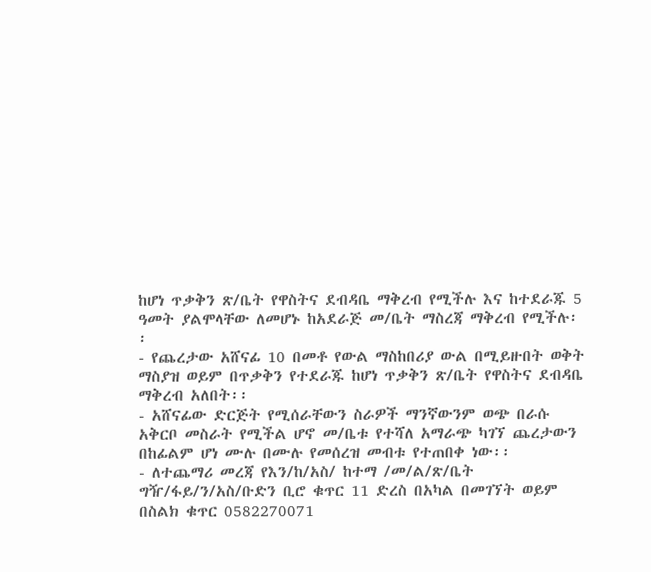ከሆነ ጥቃቅን ጽ/ቤት የዋስትና ደብዳቤ ማቅረብ የሚችሉ እና ከተደራጁ 5 ዓመት ያልሞላቸው ለመሆኑ ከአደራጅ መ/ቤት ማስረጃ ማቅረብ የሚችሉ፡፡
- የጨረታው አሸናፊ 10 በመቶ የውል ማስከበሪያ ውል በሚይዙበት ወቅት ማስያዝ ወይም በጥቃቅን የተደራጁ ከሆነ ጥቃቅን ጽ/ቤት የዋስትና ደብዳቤ ማቅረብ አለበት፡፡
- አሸናፊው ድርጅት የሚሰራቸውን ስራዎች ማንኛውንም ወጭ በራሱ አቅርቦ መስራት የሚችል ሆኖ መ/ቤቱ የተሻለ አማራጭ ካገኘ ጨረታውን በከፊልም ሆነ ሙሉ በሙሉ የመሰረዝ መብቱ የተጠበቀ ነው፡፡
- ለተጨማሪ መረጃ የእን/ከ/አስ/ ከተማ /መ/ል/ጽ/ቤት ግዥ/ፋይ/ን/አስ/ቡድን ቢሮ ቁጥር 11 ድረስ በአካል በመገኘት ወይም በስልክ ቁጥር 0582270071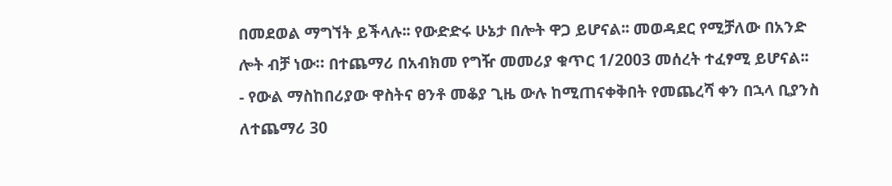በመደወል ማግኘት ይችላሉ፡፡ የውድድሩ ሁኔታ በሎት ዋጋ ይሆናል፡፡ መወዳደር የሚቻለው በአንድ ሎት ብቻ ነው። በተጨማሪ በአብክመ የግዥ መመሪያ ቁጥር 1/2003 መሰረት ተፈፃሚ ይሆናል፡፡
- የውል ማስከበሪያው ዋስትና ፀንቶ መቆያ ጊዜ ውሉ ከሚጠናቀቅበት የመጨረሻ ቀን በኋላ ቢያንስ ለተጨማሪ 30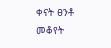ቀናት ፀንቶ መቆየት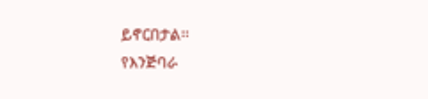ይኖርበታል፡፡
የእንጅባራ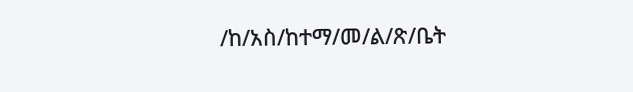/ከ/አስ/ከተማ/መ/ል/ጽ/ቤት